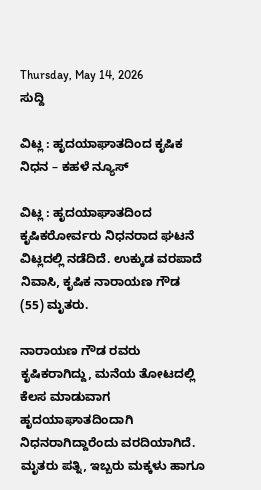Thursday, May 14, 2026
ಸುದ್ದಿ

ವಿಟ್ಲ : ಹೃದಯಾಘಾತದಿಂದ ಕೃಷಿಕ ನಿಧನ – ಕಹಳೆ ನ್ಯೂಸ್

ವಿಟ್ಲ : ಹೃದಯಾಘಾತದಿಂದ ಕೃಷಿಕರೋರ್ವರು ನಿಧನರಾದ ಘಟನೆ ವಿಟ್ಲದಲ್ಲಿ ನಡೆದಿದೆ. ಉಕ್ಕುಡ ವರಪಾದೆ ನಿವಾಸಿ, ಕೃಷಿಕ ನಾರಾಯಣ ಗೌಡ (55) ಮೃತರು.

ನಾರಾಯಣ ಗೌಡ ರವರು ಕೃಷಿಕರಾಗಿದ್ದು, ಮನೆಯ ತೋಟದಲ್ಲಿ ಕೆಲಸ ಮಾಡುವಾಗ ಹೃದಯಾಘಾತದಿಂದಾಗಿ ನಿಧನರಾಗಿದ್ದಾರೆಂದು ವರದಿಯಾಗಿದೆ. ಮೃತರು ಪತ್ನಿ, ಇಬ್ಬರು ಮಕ್ಕಳು ಹಾಗೂ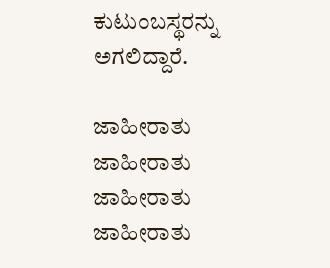ಕುಟುಂಬಸ್ಥರನ್ನು ಅಗಲಿದ್ದಾರೆ.

ಜಾಹೀರಾತು
ಜಾಹೀರಾತು
ಜಾಹೀರಾತು
ಜಾಹೀರಾತು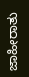ಜಾಹೀರಾತು